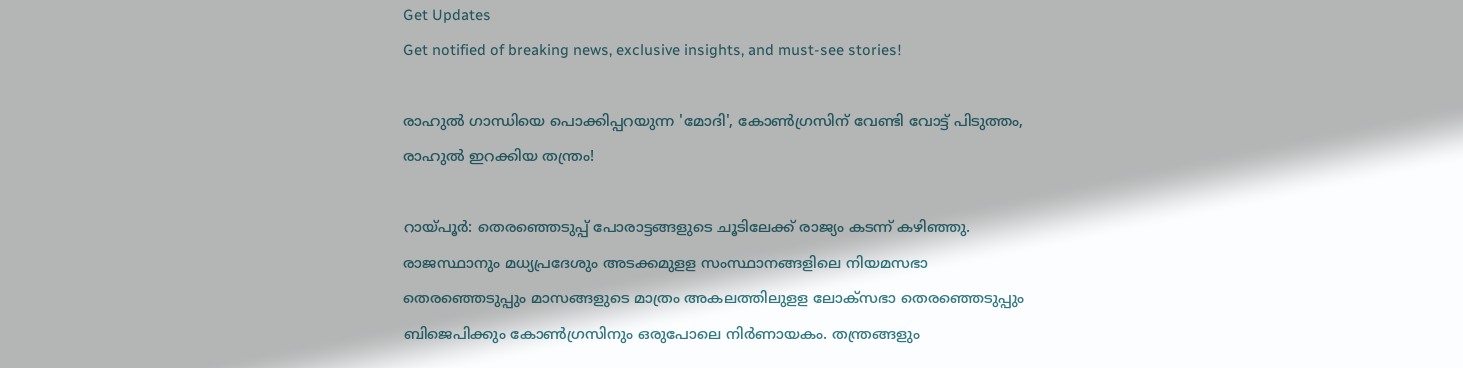Get Updates
Get notified of breaking news, exclusive insights, and must-see stories!

രാഹുൽ ഗാന്ധിയെ പൊക്കിപ്പറയുന്ന 'മോദി', കോൺഗ്രസിന് വേണ്ടി വോട്ട് പിടുത്തം, രാഹുൽ ഇറക്കിയ തന്ത്രം!

റായ്പൂര്‍: തെരഞ്ഞെടുപ്പ് പോരാട്ടങ്ങളുടെ ചൂടിലേക്ക് രാജ്യം കടന്ന് കഴിഞ്ഞു. രാജസ്ഥാനും മധ്യപ്രദേശും അടക്കമുളള സംസ്ഥാനങ്ങളിലെ നിയമസഭാ തെരഞ്ഞെടുപ്പും മാസങ്ങളുടെ മാത്രം അകലത്തിലുളള ലോക്‌സഭാ തെരഞ്ഞെടുപ്പും ബിജെപിക്കും കോണ്‍ഗ്രസിനും ഒരുപോലെ നിര്‍ണായകം. തന്ത്രങ്ങളും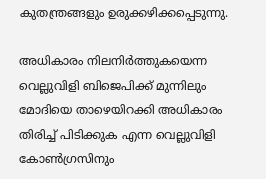കുതന്ത്രങ്ങളും ഉരുക്കഴിക്കപ്പെടുന്നു.

അധികാരം നിലനിര്‍ത്തുകയെന്ന വെല്ലുവിളി ബിജെപിക്ക് മുന്നിലും മോദിയെ താഴെയിറക്കി അധികാരം തിരിച്ച് പിടിക്കുക എന്ന വെല്ലുവിളി കോണ്‍ഗ്രസിനും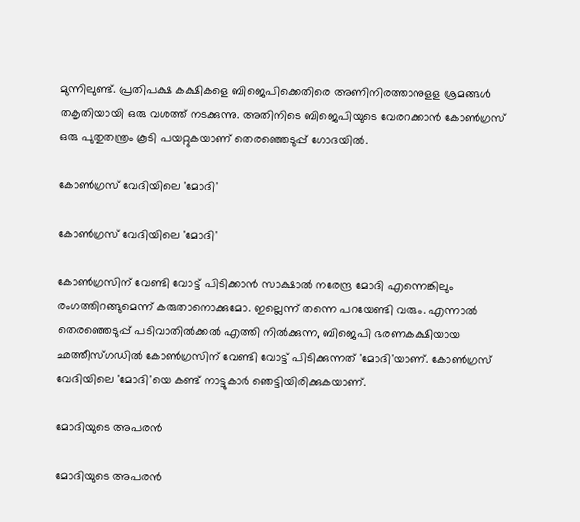മുന്നിലുണ്ട്. പ്രതിപക്ഷ കക്ഷികളെ ബിജെപിക്കെതിരെ അണിനിരത്താനുളള ശ്രമങ്ങള്‍ തകൃതിയായി ഒരു വശത്ത് നടക്കുന്നു. അതിനിടെ ബിജെപിയുടെ വേരറക്കാന്‍ കോണ്‍ഗ്രസ് ഒരു പുതുതന്ത്രം കൂടി പയറ്റുകയാണ് തെരഞ്ഞെടുപ്പ് ഗോദയില്‍.

കോൺഗ്രസ് വേദിയിലെ 'മോദി'

കോൺഗ്രസ് വേദിയിലെ 'മോദി'

കോണ്‍ഗ്രസിന് വേണ്ടി വോട്ട് പിടിക്കാന്‍ സാക്ഷാല്‍ നരേന്ദ്ര മോദി എന്നെങ്കിലും രംഗത്തിറങ്ങുമെന്ന് കരുതാനൊക്കുമോ. ഇല്ലെന്ന് തന്നെ പറയേണ്ടി വരും. എന്നാല്‍ തെരഞ്ഞെടുപ്പ് പടിവാതില്‍ക്കല്‍ എത്തി നില്‍ക്കുന്ന, ബിജെപി ഭരണകക്ഷിയായ ഛത്തീസ്ഗഡില്‍ കോണ്‍ഗ്രസിന് വേണ്ടി വോട്ട് പിടിക്കുന്നത് 'മോദി'യാണ്. കോണ്‍ഗ്രസ് വേദിയിലെ 'മോദി'യെ കണ്ട് നാട്ടുകാര്‍ ഞെട്ടിയിരിക്കുകയാണ്.

മോദിയുടെ അപരൻ

മോദിയുടെ അപരൻ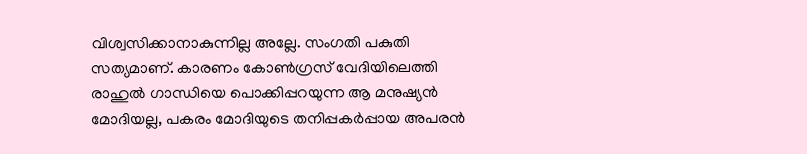വിശ്വസിക്കാനാകുന്നില്ല അല്ലേ. സംഗതി പകുതി സത്യമാണ്. കാരണം കോണ്‍ഗ്രസ് വേദിയിലെത്തി രാഹുല്‍ ഗാന്ധിയെ പൊക്കിപ്പറയുന്ന ആ മനുഷ്യന്‍ മോദിയല്ല, പകരം മോദിയുടെ തനിപ്പകര്‍പ്പായ അപരന്‍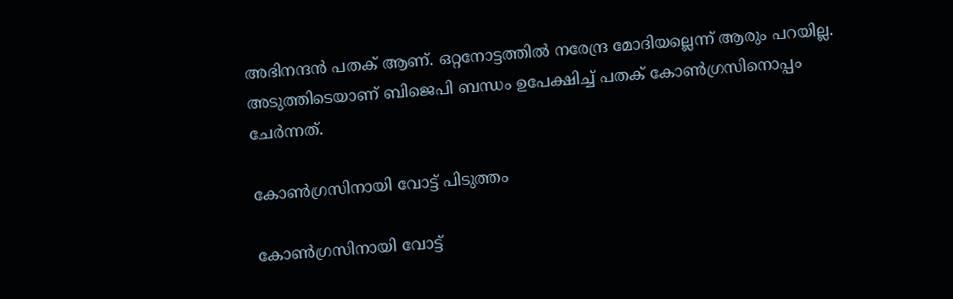അഭിനന്ദന്‍ പതക് ആണ്. ഒറ്റനോട്ടത്തില്‍ നരേന്ദ്ര മോദിയല്ലെന്ന് ആരും പറയില്ല. അടുത്തിടെയാണ് ബിജെപി ബന്ധം ഉപേക്ഷിച്ച് പതക് കോണ്‍ഗ്രസിനൊപ്പം ചേര്‍ന്നത്.

കോൺഗ്രസിനായി വോട്ട് പിടുത്തം

കോൺഗ്രസിനായി വോട്ട്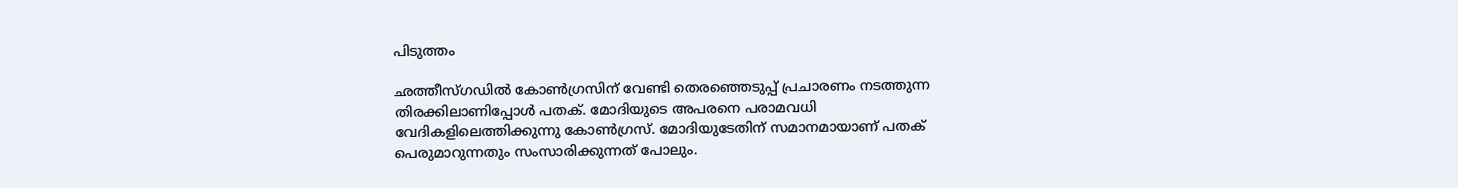പിടുത്തം

ഛത്തീസ്ഗഡില്‍ കോണ്‍ഗ്രസിന് വേണ്ടി തെരഞ്ഞെടുപ്പ് പ്രചാരണം നടത്തുന്ന തിരക്കിലാണിപ്പോള്‍ പതക്. മോദിയുടെ അപരനെ പരാമവധി വേദികളിലെത്തിക്കുന്നു കോണ്‍ഗ്രസ്. മോദിയുടേതിന് സമാനമായാണ് പതക് പെരുമാറുന്നതും സംസാരിക്കുന്നത് പോലും.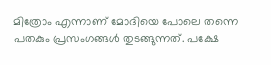മിത്രോം എന്നാണ് മോദിയെ പോലെ തന്നെ പതകും പ്രസംഗങ്ങള്‍ തുടങ്ങുന്നത്. പക്ഷേ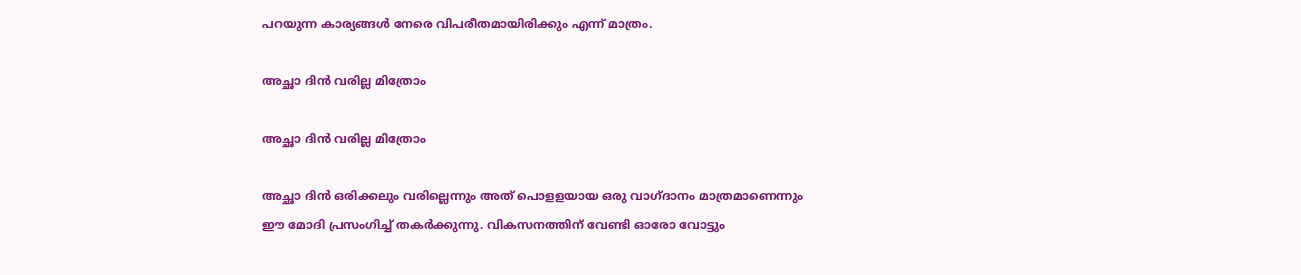പറയുന്ന കാര്യങ്ങള്‍ നേരെ വിപരീതമായിരിക്കും എന്ന് മാത്രം.

അച്ഛാ ദിൻ വരില്ല മിത്രോം

അച്ഛാ ദിൻ വരില്ല മിത്രോം

അച്ഛാ ദിന്‍ ഒരിക്കലും വരില്ലെന്നും അത് പൊളളയായ ഒരു വാഗ്ദാനം മാത്രമാണെന്നും ഈ മോദി പ്രസംഗിച്ച് തകര്‍ക്കുന്നു. വികസനത്തിന് വേണ്ടി ഓരോ വോട്ടും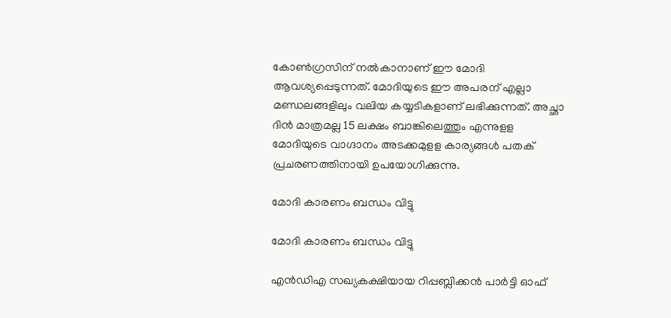കോണ്‍ഗ്രസിന് നല്‍കാനാണ് ഈ മോദി ആവശ്യപ്പെടുന്നത്. മോദിയുടെ ഈ അപരന് എല്ലാ മണ്ഡലങ്ങളിലും വലിയ കയ്യടികളാണ് ലഭിക്കുന്നത്. അച്ഛാ ദിന്‍ മാത്രമല്ല 15 ലക്ഷം ബാങ്കിലെത്തും എന്നുളള മോദിയുടെ വാഗ്ദാനം അടക്കമുളള കാര്യങ്ങള്‍ പതക് പ്രചരണത്തിനായി ഉപയോഗിക്കുന്നു.

മോദി കാരണം ബന്ധം വിട്ടു

മോദി കാരണം ബന്ധം വിട്ടു

എന്‍ഡിഎ സഖ്യകക്ഷിയായ റിപ്പബ്ലിക്കന്‍ പാര്‍ട്ടി ഓഫ്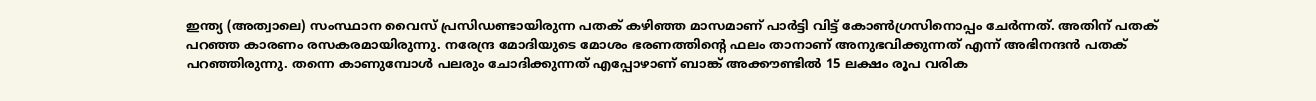ഇന്ത്യ (അത്വാലെ) സംസ്ഥാന വൈസ് പ്രസിഡണ്ടായിരുന്ന പതക് കഴിഞ്ഞ മാസമാണ് പാര്‍ട്ടി വിട്ട് കോണ്‍ഗ്രസിനൊപ്പം ചേര്‍ന്നത്. അതിന് പതക് പറഞ്ഞ കാരണം രസകരമായിരുന്നു. നരേന്ദ്ര മോദിയുടെ മോശം ഭരണത്തിന്റെ ഫലം താനാണ് അനുഭവിക്കുന്നത് എന്ന് അഭിനന്ദന്‍ പതക് പറഞ്ഞിരുന്നു. തന്നെ കാണുമ്പോള്‍ പലരും ചോദിക്കുന്നത് എപ്പോഴാണ് ബാങ്ക് അക്കൗണ്ടില്‍ 15 ലക്ഷം രൂപ വരിക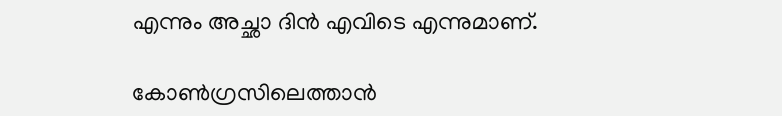എന്നും അച്ഛാ ദിൻ എവിടെ എന്നുമാണ്.

കോൺഗ്രസിലെത്താൻ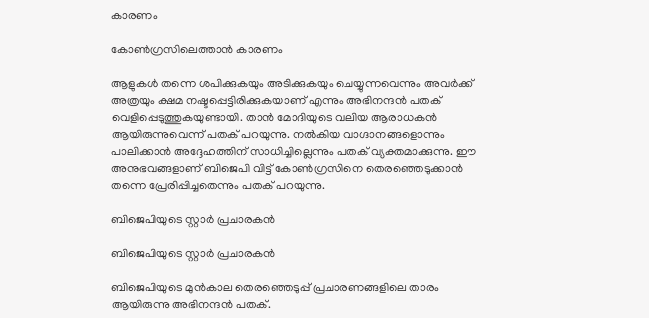കാരണം

കോൺഗ്രസിലെത്താൻ കാരണം

ആളുകള്‍ തന്നെ ശപിക്കുകയും അടിക്കുകയും ചെയ്യുന്നവെന്നും അവര്‍ക്ക് അത്രയും ക്ഷമ നഷ്ടപ്പെട്ടിരിക്കുകയാണ് എന്നും അഭിനന്ദന്‍ പതക് വെളിപ്പെടുത്തുകയുണ്ടായി. താന്‍ മോദിയുടെ വലിയ ആരാധകന്‍ ആയിരുന്നുവെന്ന് പതക് പറയുന്നു. നല്‍കിയ വാഗ്ദാനങ്ങളൊന്നും പാലിക്കാന്‍ അദ്ദേഹത്തിന് സാധിച്ചില്ലെന്നും പതക് വ്യക്തമാക്കുന്നു. ഈ അനുഭവങ്ങളാണ് ബിജെപി വിട്ട് കോണ്‍ഗ്രസിനെ തെരഞ്ഞെടുക്കാന്‍ തന്നെ പ്രേരിപ്പിച്ചതെന്നും പതക് പറയുന്നു.

ബിജെപിയുടെ സ്റ്റാർ പ്രചാരകൻ

ബിജെപിയുടെ സ്റ്റാർ പ്രചാരകൻ

ബിജെപിയുടെ മുന്‍കാല തെരഞ്ഞെടുപ്പ് പ്രചാരണങ്ങളിലെ താരം ആയിരുന്നു അഭിനന്ദന്‍ പതക്.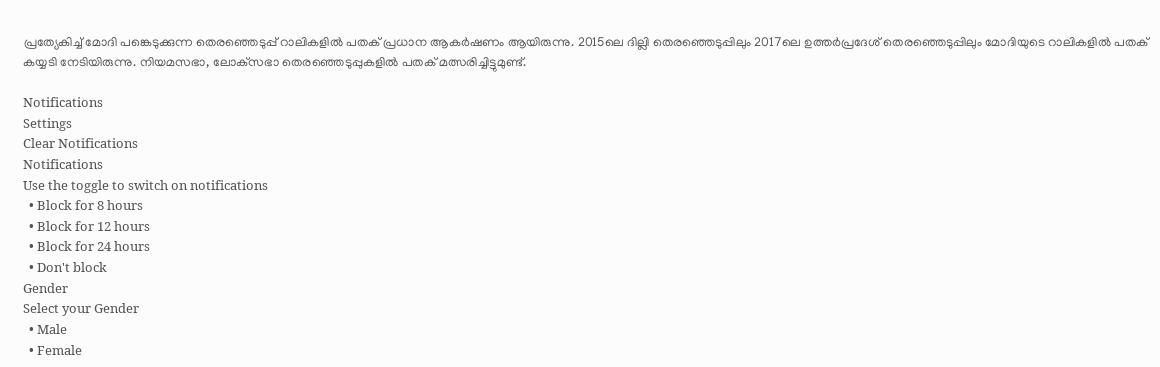പ്രത്യേകിച്ച് മോദി പങ്കെടുക്കുന്ന തെരഞ്ഞെടുപ്പ് റാലികളില്‍ പതക് പ്രധാന ആകര്‍ഷണം ആയിരുന്നു. 2015ലെ ദില്ലി തെരഞ്ഞെടുപ്പിലും 2017ലെ ഉത്തര്‍പ്രദേശ് തെരഞ്ഞെടുപ്പിലും മോദിയുടെ റാലികളില്‍ പതക് കയ്യടി നേടിയിരുന്നു. നിയമസഭാ, ലോക്‌സഭാ തെരഞ്ഞെടുപ്പുകളില്‍ പതക് മത്സരിച്ചിട്ടുമുണ്ട്.

Notifications
Settings
Clear Notifications
Notifications
Use the toggle to switch on notifications
  • Block for 8 hours
  • Block for 12 hours
  • Block for 24 hours
  • Don't block
Gender
Select your Gender
  • Male
  • Female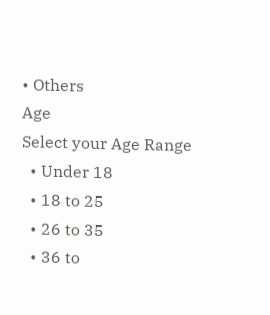• Others
Age
Select your Age Range
  • Under 18
  • 18 to 25
  • 26 to 35
  • 36 to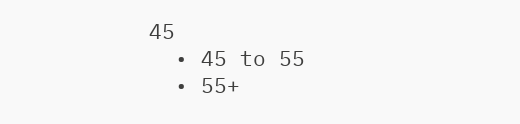45
  • 45 to 55
  • 55+